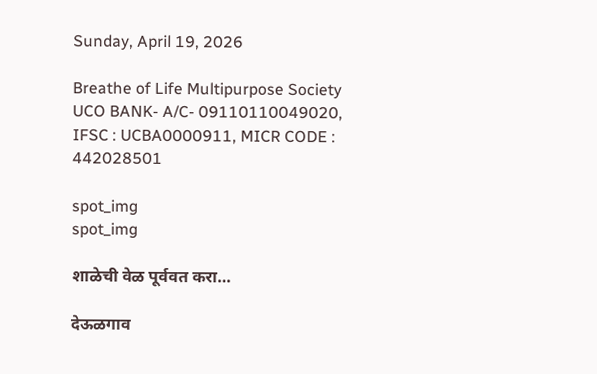Sunday, April 19, 2026

Breathe of Life Multipurpose Society UCO BANK- A/C- 09110110049020, IFSC : UCBA0000911, MICR CODE : 442028501

spot_img
spot_img

शाळेची वेळ पूर्ववत करा…

देऊळगाव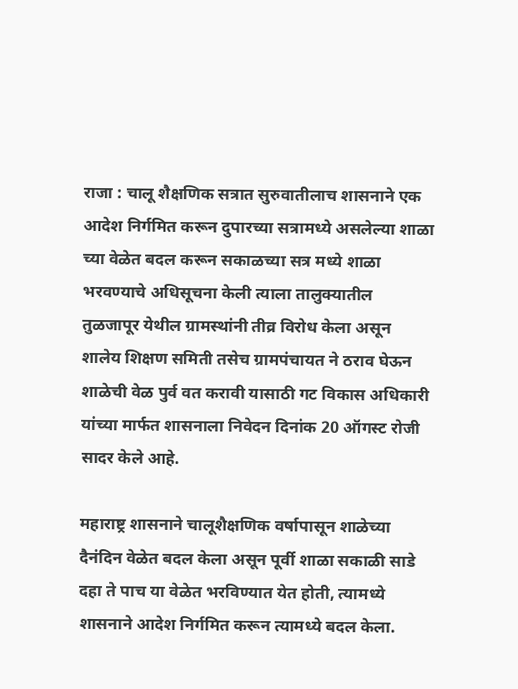राजा : चालू शैक्षणिक सत्रात सुरुवातीलाच शासनाने एक आदेश निर्गमित करून दुपारच्या सत्रामध्ये असलेल्या शाळा च्या वेळेत बदल करून सकाळच्या सत्र मध्ये शाळा भरवण्याचे अधिसूचना केली त्याला तालुक्यातील तुळजापूर येथील ग्रामस्थांनी तीव्र विरोध केला असून शालेय शिक्षण समिती तसेच ग्रामपंचायत ने ठराव घेऊन शाळेची वेळ पुर्व वत करावी यासाठी गट विकास अधिकारी यांच्या मार्फत शासनाला निवेदन दिनांक 20 ऑगस्ट रोजी सादर केले आहे.

महाराष्ट्र शासनाने चालूशैक्षणिक वर्षापासून शाळेच्या दैनंदिन वेळेत बदल केला असून पूर्वी शाळा सकाळी साडे दहा ते पाच या वेळेत भरविण्यात येत होती, त्यामध्ये शासनाने आदेश निर्गमित करून त्यामध्ये बदल केला.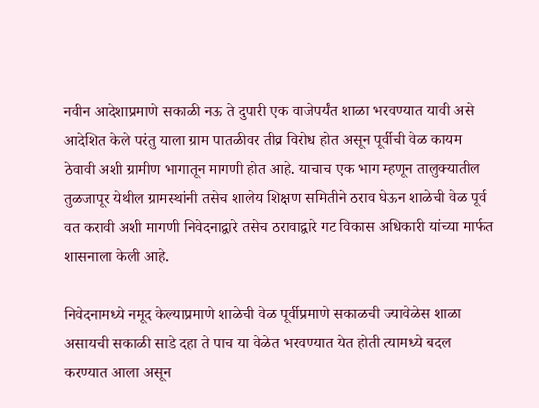नवीन आदेशाप्रमाणे सकाळी नऊ ते दुपारी एक वाजेपर्यंत शाळा भरवण्यात यावी असे आदेशित केले परंतु याला ग्राम पातळीवर तीव्र विरोध होत असून पूर्वीची वेळ कायम ठेवावी अशी ग्रामीण भागातून मागणी होत आहे. याचाच एक भाग म्हणून तालुक्यातील तुळजापूर येथील ग्रामस्थांनी तसेच शालेय शिक्षण समितीने ठराव घेऊन शाळेची वेळ पूर्व वत करावी अशी मागणी निवेदनाद्वारे तसेच ठरावाद्वारे गट विकास अधिकारी यांच्या मार्फत शासनाला केली आहे.

निवेदनामध्ये नमूद केल्याप्रमाणे शाळेची वेळ पूर्वीप्रमाणे सकाळची ज्यावेळेस शाळा असायची सकाळी साडे दहा ते पाच या वेळेत भरवण्यात येत होती त्यामध्ये बदल करण्यात आला असून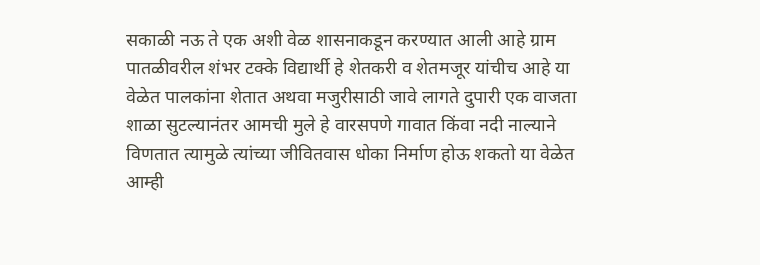सकाळी नऊ ते एक अशी वेळ शासनाकडून करण्यात आली आहे ग्राम पातळीवरील शंभर टक्के विद्यार्थी हे शेतकरी व शेतमजूर यांचीच आहे या वेळेत पालकांना शेतात अथवा मजुरीसाठी जावे लागते दुपारी एक वाजता शाळा सुटल्यानंतर आमची मुले हे वारसपणे गावात किंवा नदी नाल्याने विणतात त्यामुळे त्यांच्या जीवितवास धोका निर्माण होऊ शकतो या वेळेत आम्ही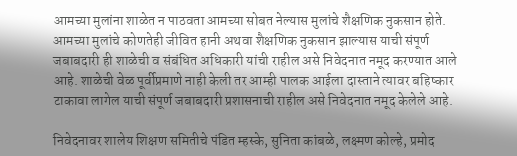आमच्या मुलांना शाळेत न पाठवता आमच्या सोबत नेल्यास मुलांचे शैक्षणिक नुकसान होते. आमच्या मुलांचे कोणतेही जीवित हानी अथवा शैक्षणिक नुकसान झाल्यास याची संपूर्ण जबाबदारी ही शाळेची व संबंधित अधिकारी यांची राहील असे निवेदनात नमूद करण्यात आले आहे. शाळेची वेळ पूर्वीप्रमाणे नाही केली तर आम्ही पालक आईला दास्ताने त्यावर बहिष्कार टाकावा लागेल याची संपूर्ण जबाबदारी प्रशासनाची राहील असे निवेदनात नमूद केलेले आहे.

निवेदनावर शालेय शिक्षण समितीचे पंडित म्हस्के, सुनिता कांबळे, लक्ष्मण कोल्हे, प्रमोद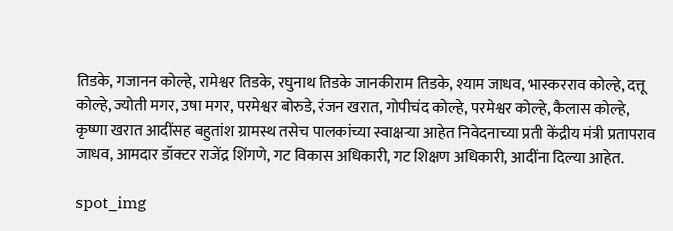तिडके, गजानन कोल्हे, रामेश्वर तिडके, रघुनाथ तिडके जानकीराम तिडके, श्याम जाधव, भास्करराव कोल्हे, दत्तू कोल्हे, ज्योती मगर, उषा मगर, परमेश्वर बोरुडे, रंजन खरात, गोपीचंद कोल्हे, परमेश्वर कोल्हे, कैलास कोल्हे, कृष्णा खरात आदींसह बहुतांश ग्रामस्थ तसेच पालकांच्या स्वाक्षऱ्या आहेत निवेदनाच्या प्रती केंद्रीय मंत्री प्रतापराव जाधव, आमदार डॉक्टर राजेंद्र शिंगणे, गट विकास अधिकारी, गट शिक्षण अधिकारी, आदींना दिल्या आहेत.

spot_img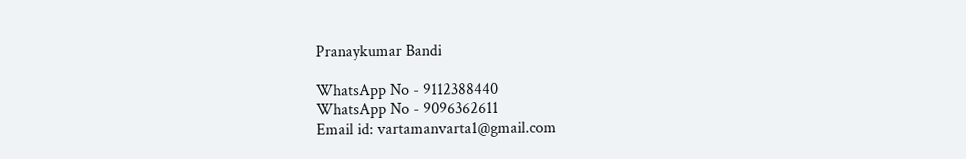Pranaykumar Bandi

WhatsApp No - 9112388440
WhatsApp No - 9096362611
Email id: vartamanvarta1@gmail.com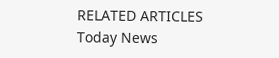RELATED ARTICLES
Today News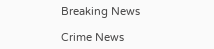Breaking News

Crime News